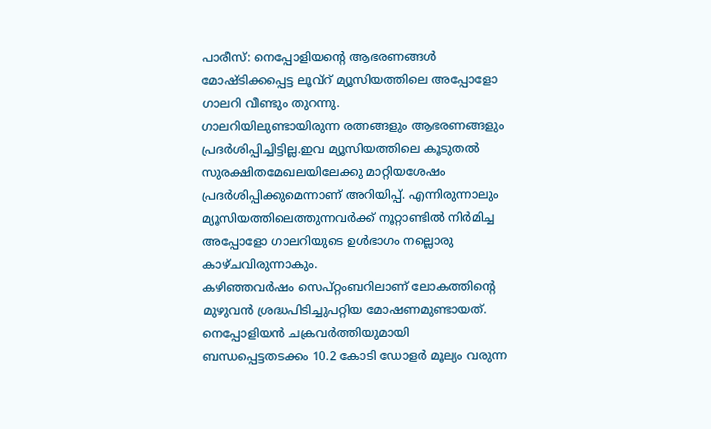പാരീസ്: നെപ്പോളിയന്റെ ആഭരണങ്ങൾ മോഷ്ടിക്കപ്പെട്ട ലൂവ്റ് മ്യൂസിയത്തിലെ അപ്പോളോ ഗാലറി വീണ്ടും തുറന്നു.
ഗാലറിയിലുണ്ടായിരുന്ന രത്നങ്ങളും ആഭരണങ്ങളും പ്രദർശിപ്പിച്ചിട്ടില്ല.ഇവ മ്യൂസിയത്തിലെ കൂടുതൽ സുരക്ഷിതമേഖലയിലേക്കു മാറ്റിയശേഷം പ്രദർശിപ്പിക്കുമെന്നാണ് അറിയിപ്പ്. എന്നിരുന്നാലും മ്യൂസിയത്തിലെത്തുന്നവർക്ക് നൂറ്റാണ്ടിൽ നിർമിച്ച അപ്പോളോ ഗാലറിയുടെ ഉൾഭാഗം നല്ലൊരു കാഴ്ചവിരുന്നാകും.
കഴിഞ്ഞവർഷം സെപ്റ്റംബറിലാണ് ലോകത്തിന്റെ മുഴുവൻ ശ്രദ്ധപിടിച്ചുപറ്റിയ മോഷണമുണ്ടായത്. നെപ്പോളിയൻ ചക്രവർത്തിയുമായി ബന്ധപ്പെട്ടതടക്കം 10.2 കോടി ഡോളർ മൂല്യം വരുന്ന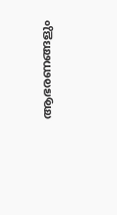ആഭരണങ്ങളും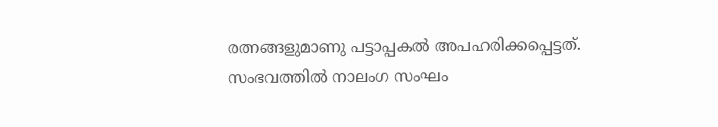രത്നങ്ങളുമാണു പട്ടാപ്പകൽ അപഹരിക്കപ്പെട്ടത്.
സംഭവത്തിൽ നാലംഗ സംഘം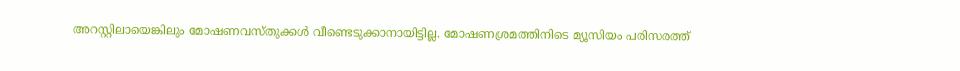അറസ്റ്റിലായെങ്കിലും മോഷണവസ്തുക്കൾ വീണ്ടെടുക്കാനായിട്ടില്ല. മോഷണശ്രമത്തിനിടെ മ്യൂസിയം പരിസരത്ത്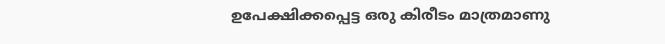ഉപേക്ഷിക്കപ്പെട്ട ഒരു കിരീടം മാത്രമാണു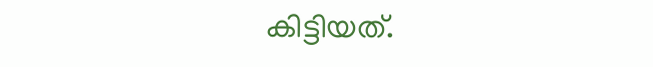കിട്ടിയത്.